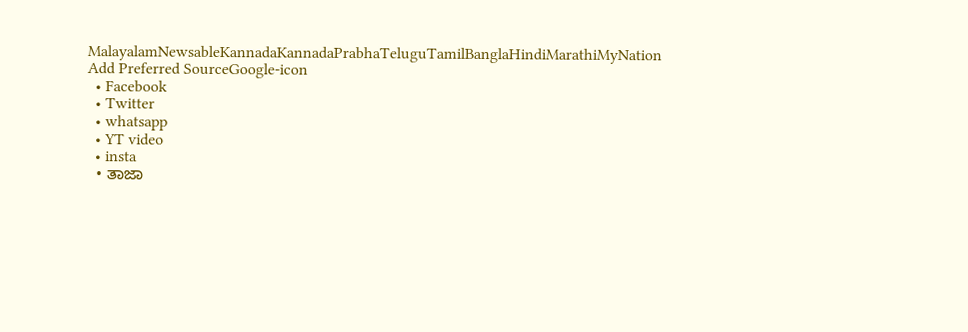MalayalamNewsableKannadaKannadaPrabhaTeluguTamilBanglaHindiMarathiMyNation
Add Preferred SourceGoogle-icon
  • Facebook
  • Twitter
  • whatsapp
  • YT video
  • insta
  • ತಾಜಾ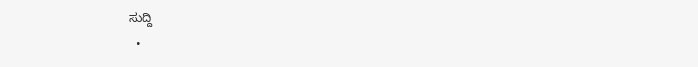ಸುದ್ದಿ
  •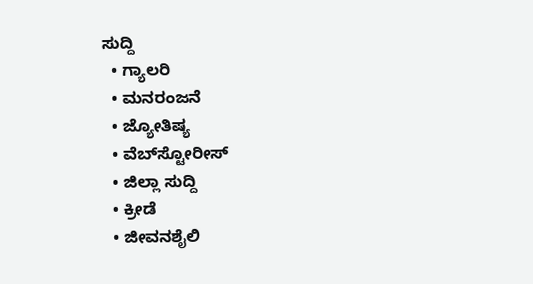ಸುದ್ದಿ
  • ಗ್ಯಾಲರಿ
  • ಮನರಂಜನೆ
  • ಜ್ಯೋತಿಷ್ಯ
  • ವೆಬ್‌ಸ್ಟೋರೀಸ್
  • ಜಿಲ್ಲಾ ಸುದ್ದಿ
  • ಕ್ರೀಡೆ
  • ಜೀವನಶೈಲಿ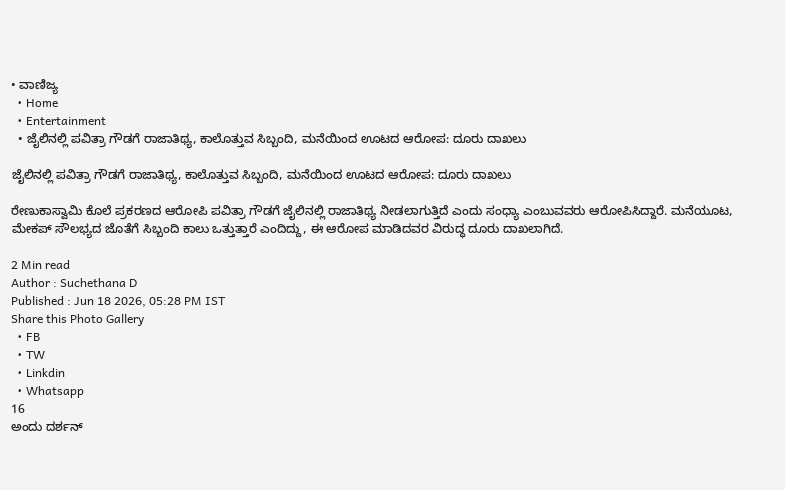• ವಾಣಿಜ್ಯ
  • Home
  • Entertainment
  • ಜೈಲಿನಲ್ಲಿ ಪವಿತ್ರಾ ಗೌಡಗೆ ರಾಜಾತಿಥ್ಯ, ಕಾಲೊತ್ತುವ ಸಿಬ್ಬಂದಿ, ಮನೆಯಿಂದ ಊಟದ ಆರೋಪ: ದೂರು ದಾಖಲು

ಜೈಲಿನಲ್ಲಿ ಪವಿತ್ರಾ ಗೌಡಗೆ ರಾಜಾತಿಥ್ಯ, ಕಾಲೊತ್ತುವ ಸಿಬ್ಬಂದಿ, ಮನೆಯಿಂದ ಊಟದ ಆರೋಪ: ದೂರು ದಾಖಲು

ರೇಣುಕಾಸ್ವಾಮಿ ಕೊಲೆ ಪ್ರಕರಣದ ಆರೋಪಿ ಪವಿತ್ರಾ ಗೌಡಗೆ ಜೈಲಿನಲ್ಲಿ ರಾಜಾತಿಥ್ಯ ನೀಡಲಾಗುತ್ತಿದೆ ಎಂದು ಸಂಧ್ಯಾ ಎಂಬುವವರು ಆರೋಪಿಸಿದ್ದಾರೆ. ಮನೆಯೂಟ, ಮೇಕಪ್ ಸೌಲಭ್ಯದ ಜೊತೆಗೆ ಸಿಬ್ಬಂದಿ ಕಾಲು ಒತ್ತುತ್ತಾರೆ ಎಂದಿದ್ದು, ಈ ಆರೋಪ ಮಾಡಿದವರ ವಿರುದ್ಧ ದೂರು ದಾಖಲಾಗಿದೆ.

2 Min read
Author : Suchethana D
Published : Jun 18 2026, 05:28 PM IST
Share this Photo Gallery
  • FB
  • TW
  • Linkdin
  • Whatsapp
16
ಅಂದು ದರ್ಶನ್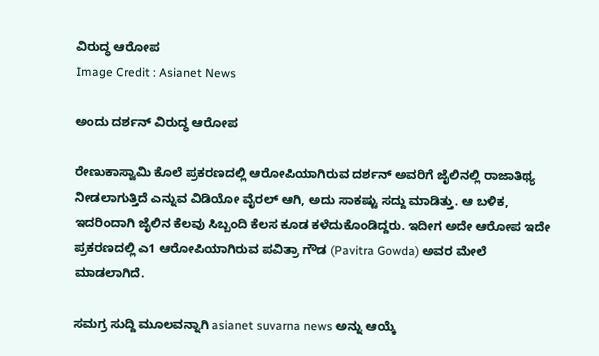ವಿರುದ್ಧ ಆರೋಪ
Image Credit : Asianet News

ಅಂದು ದರ್ಶನ್ ವಿರುದ್ಧ ಆರೋಪ

ರೇಣುಕಾಸ್ವಾಮಿ ಕೊಲೆ ಪ್ರಕರಣದಲ್ಲಿ ಆರೋಪಿಯಾಗಿರುವ ದರ್ಶನ್ ಅವರಿಗೆ ಜೈಲಿನಲ್ಲಿ ರಾಜಾತಿಥ್ಯ ನೀಡಲಾಗುತ್ತಿದೆ ಎನ್ನುವ ವಿಡಿಯೋ ವೈರಲ್ ಆಗಿ, ಅದು ಸಾಕಷ್ಟು ಸದ್ದು ಮಾಡಿತ್ತು. ಆ ಬಳಿಕ, ಇದರಿಂದಾಗಿ ಜೈಲಿನ ಕೆಲವು ಸಿಬ್ಬಂದಿ ಕೆಲಸ ಕೂಡ ಕಳೆದುಕೊಂಡಿದ್ದರು. ಇದೀಗ ಅದೇ ಆರೋಪ ಇದೇ ಪ್ರಕರಣದಲ್ಲಿ ಎ1 ಆರೋಪಿಯಾಗಿರುವ ಪವಿತ್ರಾ ಗೌಡ (Pavitra Gowda) ಅವರ ಮೇಲೆ ಮಾಡಲಾಗಿದೆ.

ಸಮಗ್ರ ಸುದ್ದಿ ಮೂಲವನ್ನಾಗಿ asianet suvarna news ಅನ್ನು ಆಯ್ಕೆ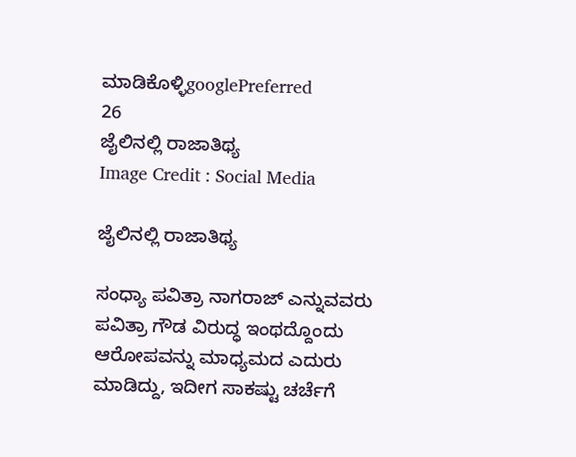ಮಾಡಿಕೊಳ್ಳಿgooglePreferred
26
ಜೈಲಿನಲ್ಲಿ ರಾಜಾತಿಥ್ಯ
Image Credit : Social Media

ಜೈಲಿನಲ್ಲಿ ರಾಜಾತಿಥ್ಯ

ಸಂಧ್ಯಾ ಪವಿತ್ರಾ ನಾಗರಾಜ್ ಎನ್ನುವವರು ಪವಿತ್ರಾ ಗೌಡ ವಿರುದ್ಧ ಇಂಥದ್ದೊಂದು ಆರೋಪವನ್ನು ಮಾಧ್ಯಮದ ಎದುರು ಮಾಡಿದ್ದು, ಇದೀಗ ಸಾಕಷ್ಟು ಚರ್ಚೆಗೆ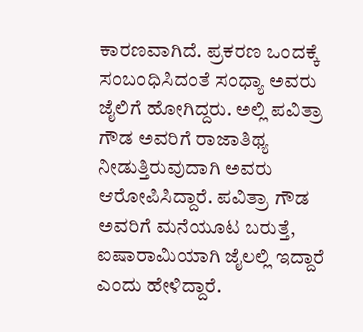ಕಾರಣವಾಗಿದೆ. ಪ್ರಕರಣ ಒಂದಕ್ಕೆ ಸಂಬಂಧಿಸಿದಂತೆ ಸಂಧ್ಯಾ ಅವರು ಜೈಲಿಗೆ ಹೋಗಿದ್ದರು. ಅಲ್ಲಿ ಪವಿತ್ರಾ ಗೌಡ ಅವರಿಗೆ ರಾಜಾತಿಥ್ಯ ನೀಡುತ್ತಿರುವುದಾಗಿ ಅವರು ಆರೋಪಿಸಿದ್ದಾರೆ. ಪವಿತ್ರಾ ಗೌಡ ಅವರಿಗೆ ಮನೆಯೂಟ ಬರುತ್ತೆ, ಐಷಾರಾಮಿಯಾಗಿ ಜೈಲಲ್ಲಿ ಇದ್ದಾರೆ ಎಂದು ಹೇಳಿದ್ದಾರೆ.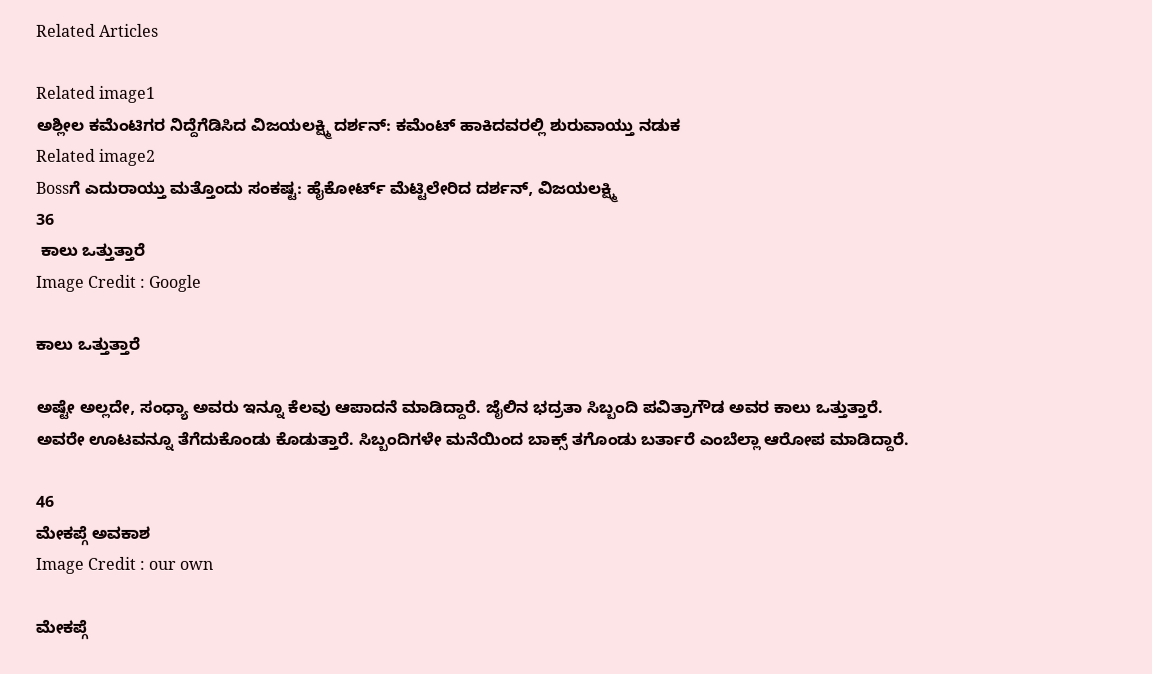Related Articles

Related image1
ಅಶ್ಲೀಲ ಕಮೆಂಟಿಗರ ನಿದ್ದೆಗೆಡಿಸಿದ ವಿಜಯಲಕ್ಷ್ಮಿ ದರ್ಶನ್: ಕಮೆಂಟ್ ಹಾಕಿದವರಲ್ಲಿ ಶುರುವಾಯ್ತು ನಡುಕ
Related image2
Bossಗೆ ಎದುರಾಯ್ತು ಮತ್ತೊಂದು ಸಂಕಷ್ಟ: ಹೈಕೋರ್ಟ್ ಮೆಟ್ಟಿಲೇರಿದ ದರ್ಶನ್, ವಿಜಯಲಕ್ಷ್ಮಿ
36
 ಕಾಲು ಒತ್ತುತ್ತಾರೆ
Image Credit : Google

ಕಾಲು ಒತ್ತುತ್ತಾರೆ

ಅಷ್ಟೇ ಅಲ್ಲದೇ, ಸಂಧ್ಯಾ ಅವರು ಇನ್ನೂ ಕೆಲವು ಆಪಾದನೆ ಮಾಡಿದ್ದಾರೆ. ಜೈಲಿನ ಭದ್ರತಾ ಸಿಬ್ಬಂದಿ ಪವಿತ್ರಾಗೌಡ ಅವರ ಕಾಲು ಒತ್ತುತ್ತಾರೆ. ಅವರೇ ಊಟವನ್ನೂ ತೆಗೆದುಕೊಂಡು ಕೊಡುತ್ತಾರೆ. ಸಿಬ್ಬಂದಿಗಳೇ ಮನೆಯಿಂದ ಬಾಕ್ಸ್ ತಗೊಂಡು ಬರ್ತಾರೆ ಎಂಬೆಲ್ಲಾ ಆರೋಪ ಮಾಡಿದ್ದಾರೆ.

46
ಮೇಕಪ್ಗೆ ಅವಕಾಶ
Image Credit : our own

ಮೇಕಪ್ಗೆ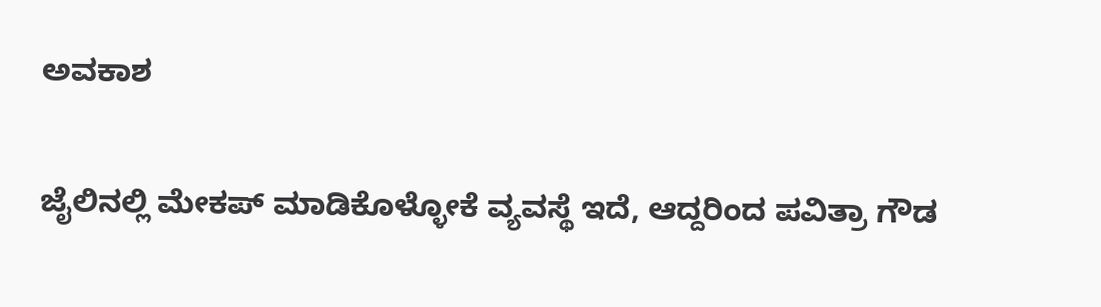ಅವಕಾಶ

ಜೈಲಿನಲ್ಲಿ ಮೇಕಪ್ ಮಾಡಿಕೊಳ್ಳೋಕೆ ವ್ಯವಸ್ಥೆ ಇದೆ, ಆದ್ದರಿಂದ ಪವಿತ್ರಾ ಗೌಡ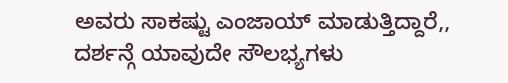ಅವರು ಸಾಕಷ್ಟು ಎಂಜಾಯ್ ಮಾಡುತ್ತಿದ್ದಾರೆ,, ದರ್ಶನ್ಗೆ ಯಾವುದೇ ಸೌಲಭ್ಯಗಳು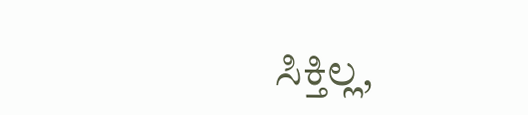ಸಿಕ್ತಿಲ್ಲ,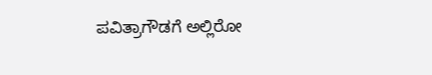ಪವಿತ್ರಾಗೌಡಗೆ ಅಲ್ಲಿರೋ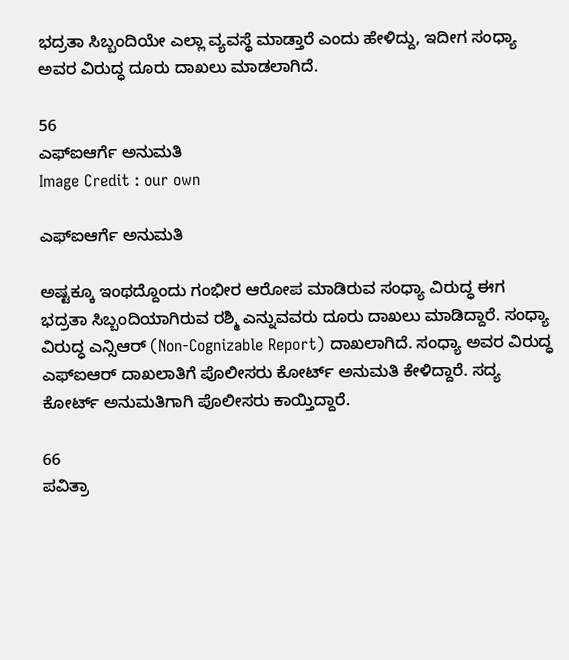ಭದ್ರತಾ ಸಿಬ್ಬಂದಿಯೇ ಎಲ್ಲಾ ವ್ಯವಸ್ಥೆ ಮಾಡ್ತಾರೆ ಎಂದು ಹೇಳಿದ್ದು, ಇದೀಗ ಸಂಧ್ಯಾ ಅವರ ವಿರುದ್ಧ ದೂರು ದಾಖಲು ಮಾಡಲಾಗಿದೆ.

56
ಎಫ್ಐಆರ್ಗೆ ಅನುಮತಿ
Image Credit : our own

ಎಫ್ಐಆರ್ಗೆ ಅನುಮತಿ

ಅಷ್ಟಕ್ಕೂ ಇಂಥದ್ದೊಂದು ಗಂಭೀರ ಆರೋಪ ಮಾಡಿರುವ ಸಂಧ್ಯಾ ವಿರುದ್ಧ ಈಗ ಭದ್ರತಾ ಸಿಬ್ಬಂದಿಯಾಗಿರುವ ರಶ್ಮಿ ಎನ್ನುವವರು ದೂರು ದಾಖಲು ಮಾಡಿದ್ದಾರೆ. ಸಂಧ್ಯಾ ವಿರುದ್ಧ ಎನ್ಸಿಆರ್ (Non-Cognizable Report) ದಾಖಲಾಗಿದೆ. ಸಂಧ್ಯಾ ಅವರ ವಿರುದ್ಧ ಎಫ್ಐಆರ್ ದಾಖಲಾತಿಗೆ ಪೊಲೀಸರು ಕೋರ್ಟ್ ಅನುಮತಿ ಕೇಳಿದ್ದಾರೆ. ಸದ್ಯ ಕೋರ್ಟ್ ಅನುಮತಿಗಾಗಿ ಪೊಲೀಸರು ಕಾಯ್ತಿದ್ದಾರೆ.

66
ಪವಿತ್ರಾ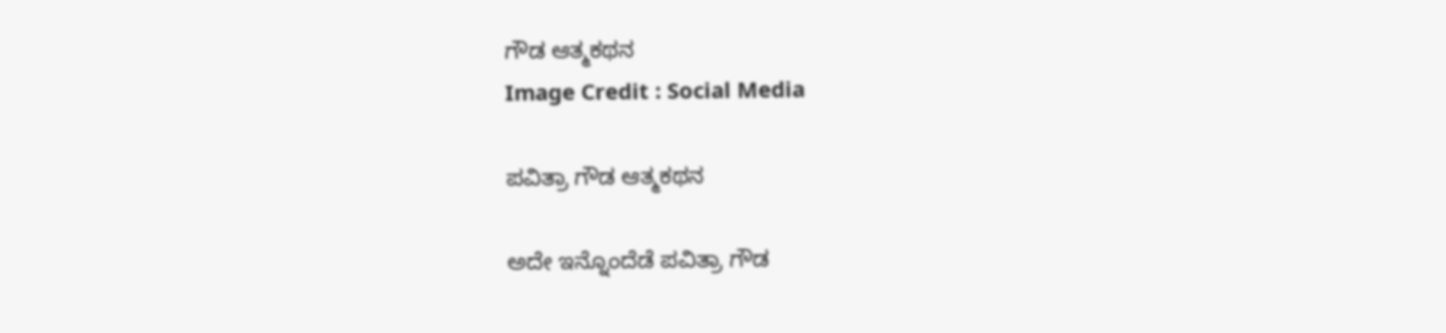ಗೌಡ ಆತ್ಮಕಥನ
Image Credit : Social Media

ಪವಿತ್ರಾ ಗೌಡ ಆತ್ಮಕಥನ

ಅದೇ ಇನ್ನೊಂದೆಡೆ ಪವಿತ್ರಾ ಗೌಡ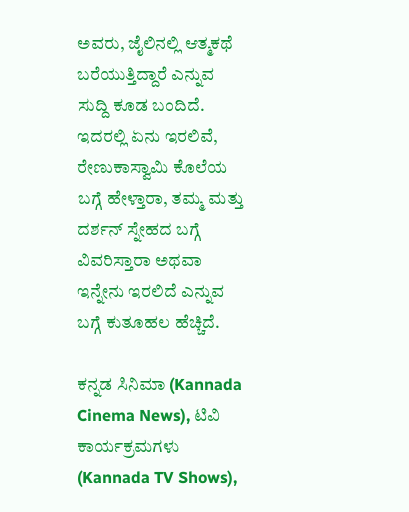ಅವರು, ಜೈಲಿನಲ್ಲಿ ಆತ್ಮಕಥೆ ಬರೆಯುತ್ತಿದ್ದಾರೆ ಎನ್ನುವ ಸುದ್ದಿ ಕೂಡ ಬಂದಿದೆ. ಇದರಲ್ಲಿ ಏನು ಇರಲಿವೆ, ರೇಣುಕಾಸ್ವಾಮಿ ಕೊಲೆಯ ಬಗ್ಗೆ ಹೇಳ್ತಾರಾ, ತಮ್ಮ ಮತ್ತು ದರ್ಶನ್ ಸ್ನೇಹದ ಬಗ್ಗೆ ವಿವರಿಸ್ತಾರಾ ಅಥವಾ ಇನ್ನೇನು ಇರಲಿದೆ ಎನ್ನುವ ಬಗ್ಗೆ ಕುತೂಹಲ ಹೆಚ್ಚಿದೆ.

ಕನ್ನಡ ಸಿನಿಮಾ (Kannada Cinema News), ಟಿವಿ ಕಾರ್ಯಕ್ರಮಗಳು (Kannada TV Shows),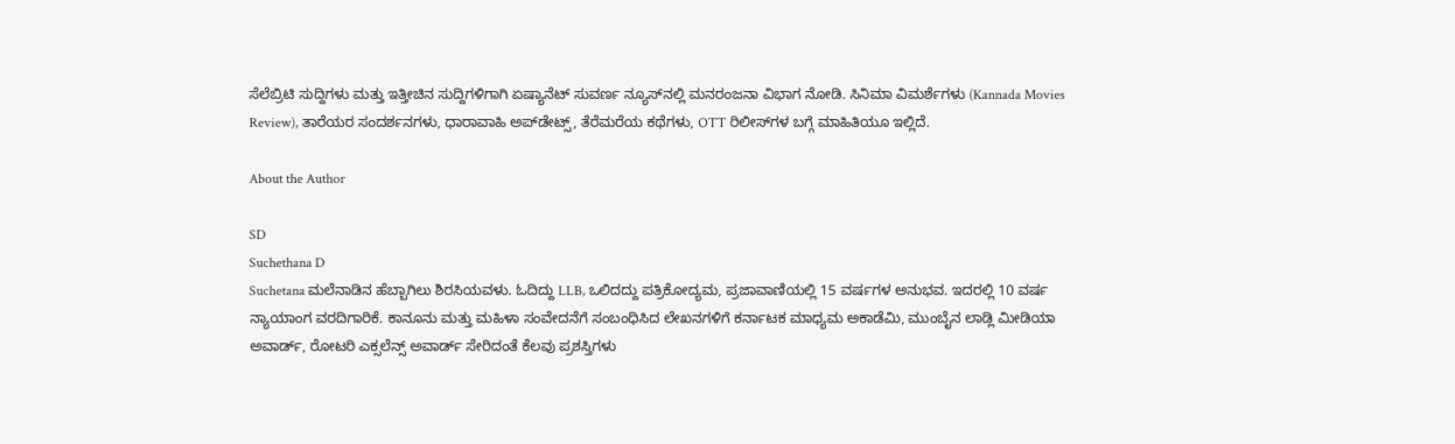ಸೆಲೆಬ್ರಿಟಿ ಸುದ್ದಿಗಳು ಮತ್ತು ಇತ್ತೀಚಿನ ಸುದ್ದಿಗಳಿಗಾಗಿ ಏಷ್ಯಾನೆಟ್ ಸುವರ್ಣ ನ್ಯೂಸ್‌ನಲ್ಲಿ ಮನರಂಜನಾ ವಿಭಾಗ ನೋಡಿ. ಸಿನಿಮಾ ವಿಮರ್ಶೆಗಳು (Kannada Movies Review), ತಾರೆಯರ ಸಂದರ್ಶನಗಳು, ಧಾರಾವಾಹಿ ಅಪ್‌ಡೇಟ್ಸ್‌, ತೆರೆಮರೆಯ ಕಥೆಗಳು, OTT ರಿಲೀಸ್‌ಗಳ ಬಗ್ಗೆ ಮಾಹಿತಿಯೂ ಇಲ್ಲಿದೆ.

About the Author

SD
Suchethana D
Suchetana ಮಲೆನಾಡಿನ ಹೆಬ್ಬಾಗಿಲು ಶಿರಸಿಯವಳು. ಓದಿದ್ದು LLB, ಒಲಿದದ್ದು ಪತ್ರಿಕೋದ್ಯಮ, ಪ್ರಜಾವಾಣಿಯಲ್ಲಿ 15 ವರ್ಷಗಳ ಅನುಭವ. ಇದರಲ್ಲಿ 10 ವರ್ಷ ನ್ಯಾಯಾಂಗ ವರದಿಗಾರಿಕೆ. ಕಾನೂನು ಮತ್ತು ಮಹಿಳಾ ಸಂವೇದನೆಗೆ ಸಂಬಂಧಿಸಿದ ಲೇಖನಗಳಿಗೆ ಕರ್ನಾಟಕ ಮಾಧ್ಯಮ ಅಕಾಡೆಮಿ, ಮುಂಬೈನ ಲಾಡ್ಲಿ ಮೀಡಿಯಾ ಅವಾರ್ಡ್, ರೋಟರಿ ಎಕ್ಸಲೆನ್ಸ್ ಅವಾರ್ಡ್ ಸೇರಿದಂತೆ ಕೆಲವು ಪ್ರಶಸ್ತಿಗಳು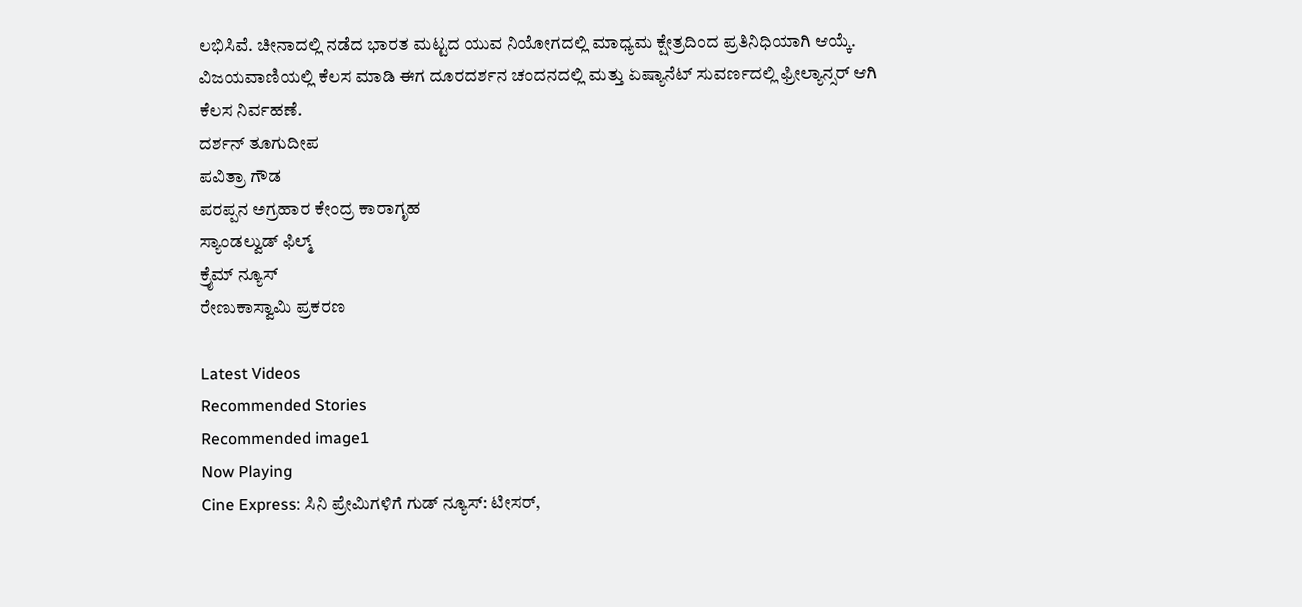ಲಭಿಸಿವೆ. ಚೀನಾದಲ್ಲಿ ನಡೆದ ಭಾರತ ಮಟ್ಟದ ಯುವ ನಿಯೋಗದಲ್ಲಿ ಮಾಧ್ಯಮ ಕ್ಷೇತ್ರದಿಂದ ಪ್ರತಿನಿಧಿಯಾಗಿ ಆಯ್ಕೆ. ವಿಜಯವಾಣಿಯಲ್ಲಿ ಕೆಲಸ ಮಾಡಿ ಈಗ ದೂರದರ್ಶನ ಚಂದನದಲ್ಲಿ ಮತ್ತು ಏಷ್ಯಾನೆಟ್ ಸುವರ್ಣದಲ್ಲಿ ಫ್ರೀಲ್ಯಾನ್ಸರ್ ಆಗಿ ಕೆಲಸ ನಿರ್ವಹಣೆ.
ದರ್ಶನ್ ತೂಗುದೀಪ
ಪವಿತ್ರಾ ಗೌಡ
ಪರಪ್ಪನ ಅಗ್ರಹಾರ ಕೇಂದ್ರ ಕಾರಾಗೃಹ
ಸ್ಯಾಂಡಲ್ವುಡ್ ಫಿಲ್ಮ್
ಕ್ರೈಮ್ ನ್ಯೂಸ್
ರೇಣುಕಾಸ್ವಾಮಿ ಪ್ರಕರಣ

Latest Videos
Recommended Stories
Recommended image1
Now Playing
Cine Express: ಸಿನಿ ಪ್ರೇಮಿಗಳಿಗೆ ಗುಡ್ ನ್ಯೂಸ್: ಟೀಸರ್,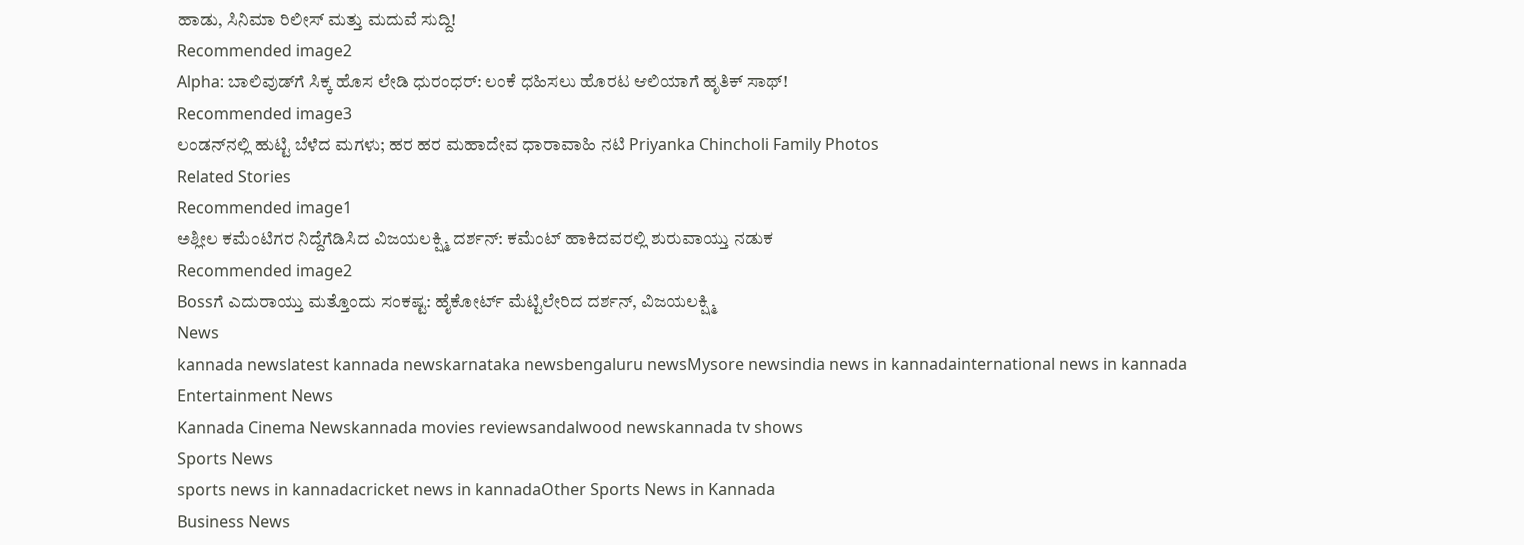ಹಾಡು, ಸಿನಿಮಾ ರಿಲೀಸ್ ಮತ್ತು ಮದುವೆ ಸುದ್ದಿ!
Recommended image2
Alpha: ಬಾಲಿವುಡ್‌ಗೆ ಸಿಕ್ಕ ಹೊಸ ಲೇಡಿ ಧುರಂಧರ್: ಲಂಕೆ ಧಹಿಸಲು ಹೊರಟ ಆಲಿಯಾಗೆ ಹೃತಿಕ್ ಸಾಥ್!
Recommended image3
ಲಂಡನ್‌ನಲ್ಲಿ ಹುಟ್ಟಿ ಬೆಳೆದ ಮಗಳು; ಹರ ಹರ ಮಹಾದೇವ ಧಾರಾವಾಹಿ ನಟಿ Priyanka Chincholi Family Photos
Related Stories
Recommended image1
ಅಶ್ಲೀಲ ಕಮೆಂಟಿಗರ ನಿದ್ದೆಗೆಡಿಸಿದ ವಿಜಯಲಕ್ಷ್ಮಿ ದರ್ಶನ್: ಕಮೆಂಟ್ ಹಾಕಿದವರಲ್ಲಿ ಶುರುವಾಯ್ತು ನಡುಕ
Recommended image2
Bossಗೆ ಎದುರಾಯ್ತು ಮತ್ತೊಂದು ಸಂಕಷ್ಟ: ಹೈಕೋರ್ಟ್ ಮೆಟ್ಟಿಲೇರಿದ ದರ್ಶನ್, ವಿಜಯಲಕ್ಷ್ಮಿ
News
kannada newslatest kannada newskarnataka newsbengaluru newsMysore newsindia news in kannadainternational news in kannada
Entertainment News
Kannada Cinema Newskannada movies reviewsandalwood newskannada tv shows
Sports News
sports news in kannadacricket news in kannadaOther Sports News in Kannada
Business News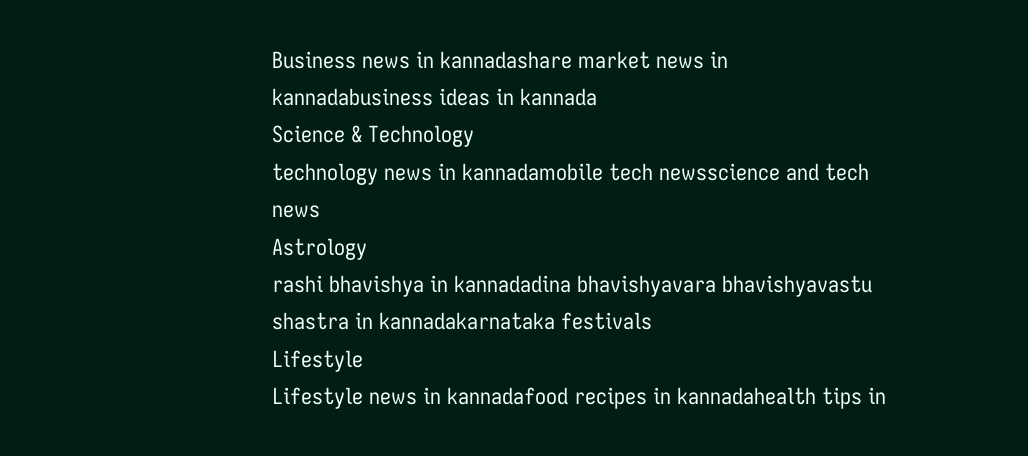Business news in kannadashare market news in kannadabusiness ideas in kannada
Science & Technology
technology news in kannadamobile tech newsscience and tech news
Astrology
rashi bhavishya in kannadadina bhavishyavara bhavishyavastu shastra in kannadakarnataka festivals
Lifestyle
Lifestyle news in kannadafood recipes in kannadahealth tips in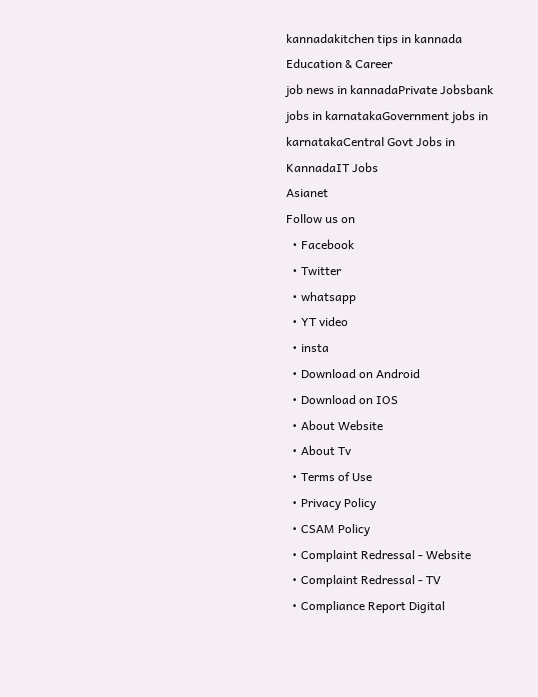kannadakitchen tips in kannada
Education & Career
job news in kannadaPrivate Jobsbank jobs in karnatakaGovernment jobs in karnatakaCentral Govt Jobs in KannadaIT Jobs
Asianet
Follow us on
  • Facebook
  • Twitter
  • whatsapp
  • YT video
  • insta
  • Download on Android
  • Download on IOS
  • About Website
  • About Tv
  • Terms of Use
  • Privacy Policy
  • CSAM Policy
  • Complaint Redressal - Website
  • Complaint Redressal - TV
  • Compliance Report Digital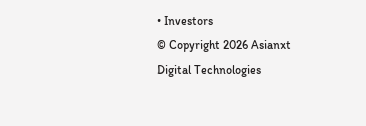• Investors
© Copyright 2026 Asianxt Digital Technologies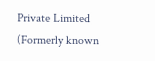Private Limited (Formerly known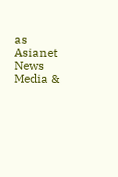as Asianet News Media &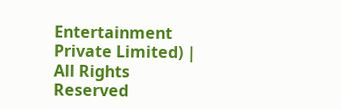Entertainment Private Limited) | All Rights Reserved